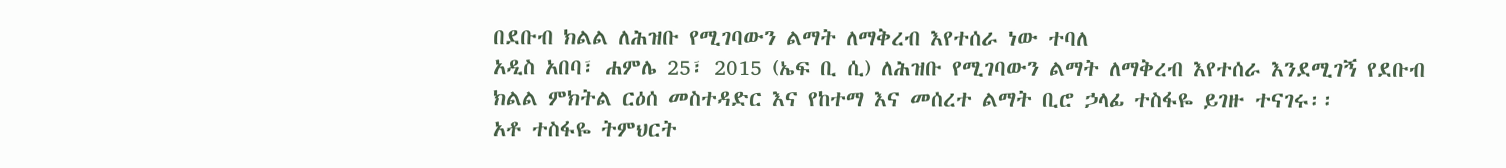በደቡብ ክልል ለሕዝቡ የሚገባውን ልማት ለማቅረብ እየተሰራ ነው ተባለ
አዲስ አበባ፣ ሐምሌ 25፣ 2015 (ኤፍ ቢ ሲ) ለሕዝቡ የሚገባውን ልማት ለማቅረብ እየተሰራ እንደሚገኝ የደቡብ ክልል ምክትል ርዕሰ መስተዳድር እና የከተማ እና መሰረተ ልማት ቢሮ ኃላፊ ተስፋዬ ይገዙ ተናገሩ፡፡
አቶ ተስፋዬ ትምህርት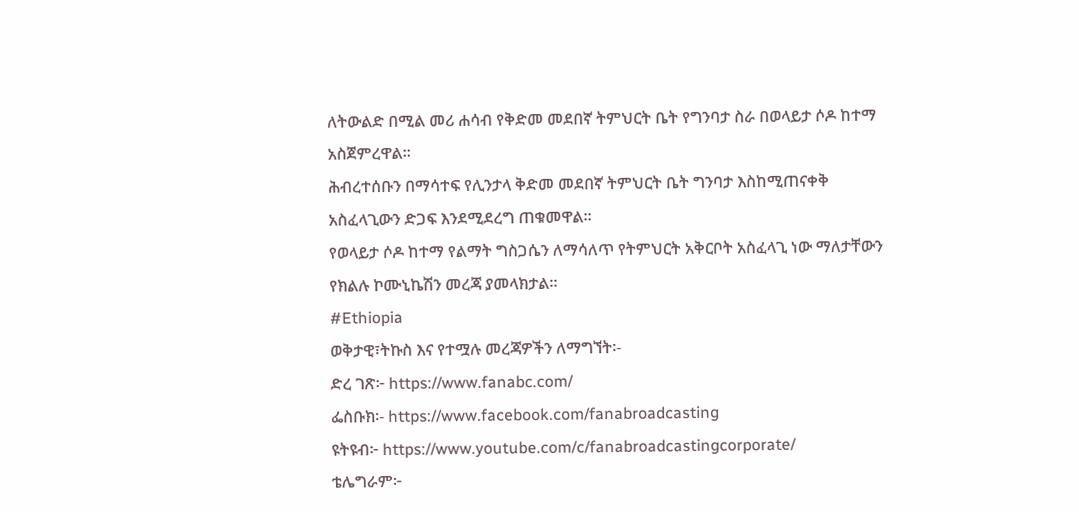ለትውልድ በሚል መሪ ሐሳብ የቅድመ መደበኛ ትምህርት ቤት የግንባታ ስራ በወላይታ ሶዶ ከተማ አስጀምረዋል፡፡
ሕብረተሰቡን በማሳተፍ የሊንታላ ቅድመ መደበኛ ትምህርት ቤት ግንባታ እስከሚጠናቀቅ አስፈላጊውን ድጋፍ እንደሚደረግ ጠቁመዋል፡፡
የወላይታ ሶዶ ከተማ የልማት ግስጋሴን ለማሳለጥ የትምህርት አቅርቦት አስፈላጊ ነው ማለታቸውን የክልሉ ኮሙኒኬሽን መረጃ ያመላክታል።
#Ethiopia
ወቅታዊ፣ትኩስ እና የተሟሉ መረጃዎችን ለማግኘት፡-
ድረ ገጽ፦ https://www.fanabc.com/
ፌስቡክ፡- https://www.facebook.com/fanabroadcasting
ዩትዩብ፦ https://www.youtube.com/c/fanabroadcastingcorporate/
ቴሌግራም፦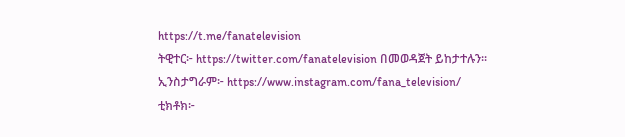https://t.me/fanatelevision
ትዊተር፦ https://twitter.com/fanatelevision በመወዳጀት ይከታተሉን፡፡
ኢንስታግራም፦ https://www.instagram.com/fana_television/
ቲክቶክ፦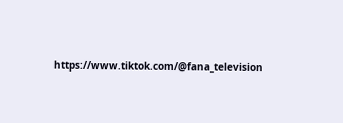https://www.tiktok.com/@fana_television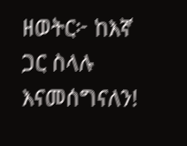ዘወትር፦ ከእኛ ጋር ስላሉ እናመሰግናለን!